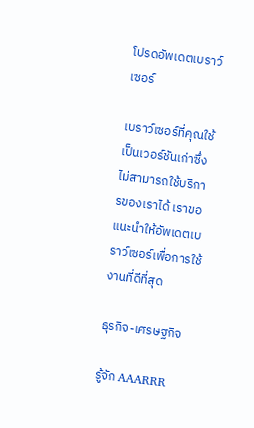โปรดอัพเดตเบราว์เซอร์

เบราว์เซอร์ที่คุณใช้เป็นเวอร์ชันเก่าซึ่งไม่สามารถใช้บริการของเราได้ เราขอแนะนำให้อัพเดตเบราว์เซอร์เพื่อการใช้งานที่ดีที่สุด

ธุรกิจ-เศรษฐกิจ

รู้จัก AAARRR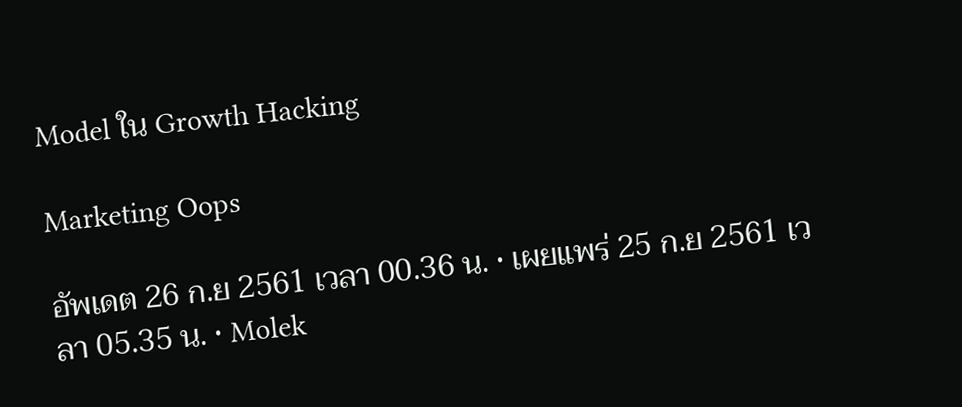Model ใน Growth Hacking

Marketing Oops

อัพเดต 26 ก.ย 2561 เวลา 00.36 น. • เผยแพร่ 25 ก.ย 2561 เวลา 05.35 น. • Molek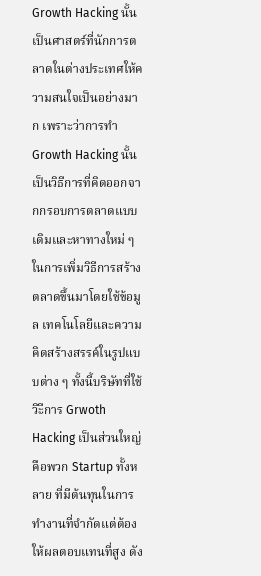Growth Hacking นั้นเป็นศาสตร์ที่นักการตลาดในต่างประเทศให้ความสนใจเป็นอย่างมาก เพราะว่าการทำ Growth Hacking นั้นเป็นวิธีการที่คิดออกจากกรอบการตลาดแบบเดิมและหาทางใหม่ ๆ ในการเพิ่มวิธีการสร้างตลาดขึ้นมาโดยใช้ข้อมูล เทคโนโลยีและความคิดสร้างสรรค์ในรูปแบบต่าง ๆ ทั้งนี้บริษัทที่ใช้วิะีการ Grwoth Hacking เป็นส่วนใหญ่คือพวก Startup ทั้งหลาย ที่มีต้นทุนในการทำงานที่จำกัดแต่ต้องให้ผลตอบแทนที่สูง ดัง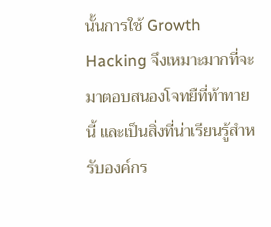นั้นการใช้ Growth Hacking จึงเหมาะมากที่จะมาตอบสนองโจทยืที่ท้าทายนี้ และเป็นสิ่งที่น่าเรียนรู้สำหรับองค์กร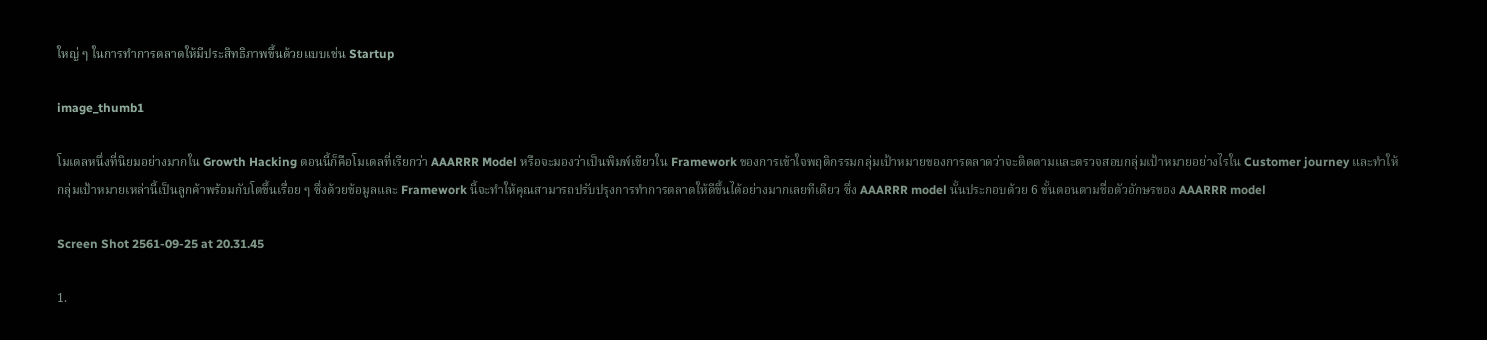ใหญ่ ๆ ในการทำการตลาดให้มีประสิทธิภาพขึ้นด้วยแบบเช่น Startup

image_thumb1

โมเดลหนึ่งที่นิยมอย่างมากใน Growth Hacking ตอนนี้ก็คือโมเดลที่เรียกว่า AAARRR Model หรือจะมองว่าเป็นพิมพ์เขียวใน Framework ของการเข้าใจพฤติกรรมกลุ่มเป้าหมายของการตลาดว่าจะติดตามและตรวจสอบกลุ่มเป้าหมายอย่างไรใน Customer journey และทำให้กลุ่มเป้าหมายเหล่านี้เป็นลูกค้าพร้อมกับโตขึ้นเรื่อย ๆ ซึ่งด้วยข้อมูลและ Framework นี้จะทำให้คุณสามารถปรับปรุงการทำการตลาดให้ดีขึ้นได้อย่างมากเลยทีเดียว ซึ่ง AAARRR model นั้นประกอบด้วย 6 ขั้นตอนตามชื่อตัวอักษรของ AAARRR model

Screen Shot 2561-09-25 at 20.31.45

1.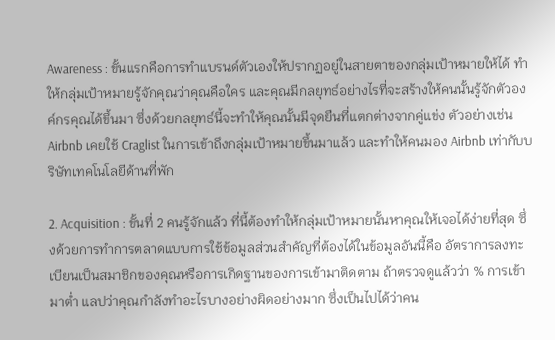Awareness : ขั้นแรกคือการทำแบรนด์ตัวเองให้ปรากฏอยู่ในสายตาของกลุ่มเป้าหมายให้ได้ ทำให้กลุ่มเป้าหมายรู้จักคุณว่าคุณคือใคร และคุณมีกลยุทธ์อย่างไรที่จะสร้างให้คนนั้นรู้จักตัวองค์กรคุณได้ขึ้นมา ซึ่งด้วยกลยุทธ์นี้จะทำให้คุณนั้นมีจุดยืนที่แตกต่างจากคู่แข่ง ตัวอย่างเช่น Airbnb เคยใช้ Craglist ในการเข้าถึงกลุ่มเป้าหมายขึ้นมาแล้ว และทำให้คนมอง Airbnb เท่ากับบริษัทเทคโนโลยีด้านที่พัก

2. Acquisition : ขั้นที่ 2 คนรู้จักแล้ว ที่นี้ต้องทำให้กลุ่มเป้าหมายนั้นหาคุณให้เจอได้ง่ายที่สุด ซึ่งด้วยการทำการตลาดแบบการใช้ข้อมูลส่วนสำคัญที่ต้องได้ในข้อมูลอันนี้คือ อัตราการลงทะเบียนเป็นสมาชิกของคุณหรือการเกิดฐานของการเข้ามาติดตาม ถ้าตรวจดูแล้วว่า % การเข้ามาต่ำ แลปว่าคุณกำลังทำอะไรบางอย่างผิดอย่างมาก ซึ่งเป็นไปได้ว่าคน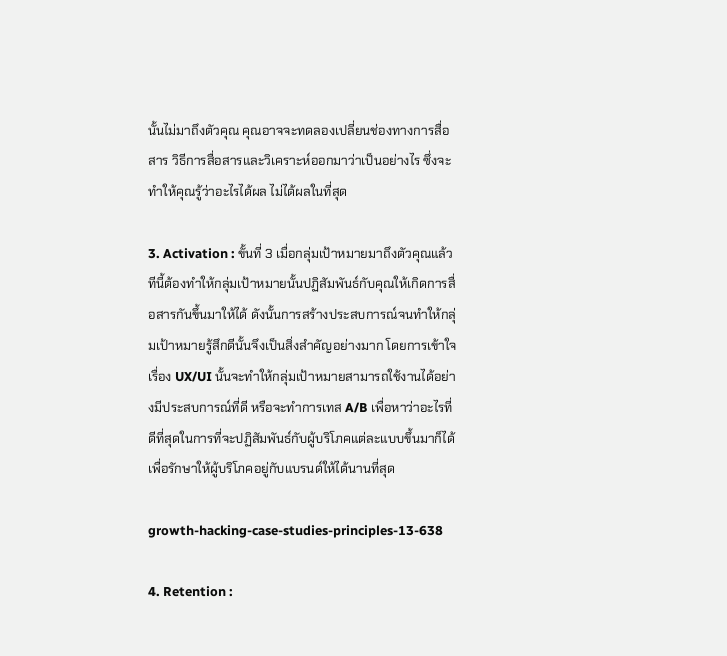นั้นไม่มาถึงตัวคุณ คุณอาจจะทดลองเปลี่ยนช่องทางการสื่อสาร วิธีการสื่อสารและวิเคราะห์ออกมาว่าเป็นอย่างไร ซึ่งจะทำให้คุณรู้ว่าอะไรได้ผล ไม่ได้ผลในที่สุด

3. Activation : ขั้นที่ 3 เมื่อกลุ่มเป้าหมายมาถึงตัวคุณแล้ว ทีนี้ต้องทำให้กลุ่มเป้าหมายนั้นปฏิสัมพันธ์กับคุณให้เกิดการสื่อสารกันขึ้นมาให้ได้ ดังนั้นการสร้างประสบการณ์จนทำให้กลุ่มเป้าหมายรู้สึกดีนั้นจึงเป็นสิ่งสำคัญอย่างมาก โดยการเข้าใจเรื่อง UX/UI นั้นจะทำให้กลุ่มเป้าหมายสามารถใช้งานได้อย่างมีประสบการณ์ที่ดี หรือจะทำการเทส A/B เพื่อหาว่าอะไรที่ดีที่สุดในการที่จะปฏิสัมพันธ์กับผู้บริโภคแต่ละแบบขึ้นมาก็ได้ เพื่อรักษาให้ผู้บริโภคอยู่กับแบรนด์ให้ได้นานที่สุด

growth-hacking-case-studies-principles-13-638

4. Retention :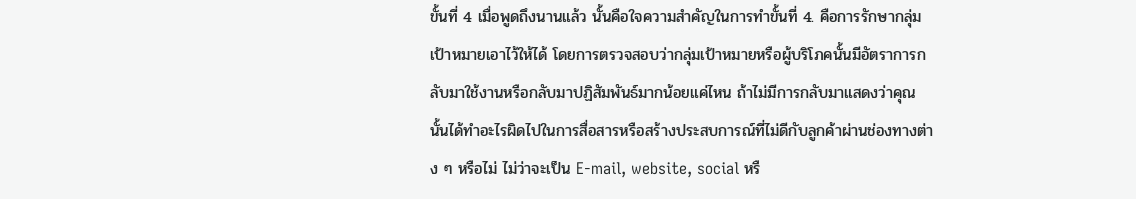ขั้นที่ 4 เมื่อพูดถึงนานแล้ว นั้นคือใจความสำคัญในการทำขั้นที่ 4. คือการรักษากลุ่มเป้าหมายเอาไว้ให้ได้ โดยการตรวจสอบว่ากลุ่มเป้าหมายหรือผู้บริโภคนั้นมีอัตราการกลับมาใช้งานหรือกลับมาปฏิสัมพันธ์มากน้อยแค่ไหน ถ้าไม่มีการกลับมาแสดงว่าคุณนั้นได้ทำอะไรผิดไปในการสื่อสารหรือสร้างประสบการณ์ที่ไม่ดีกับลูกค้าผ่านช่องทางต่าง ๆ หรือไม่ ไม่ว่าจะเป็น E-mail, website, social หรื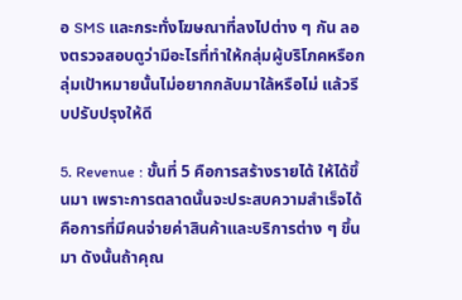อ SMS และกระทั่งโฆษณาที่ลงไปต่าง ๆ กัน ลองตรวจสอบดูว่ามีอะไรที่ทำให้กลุ่มผู้บริโภคหรือกลุ่มเป้าหมายนั้นไม่อยากกลับมาใล้หรือไม่ แล้วรีบปรับปรุงให้ดี

5. Revenue : ขั้นที่ 5 คือการสร้างรายได้ ให้ได้ขึ้นมา เพราะการตลาดนั้นจะประสบความสำเร็จได้ คือการที่มีคนจ่ายค่าสินค้าและบริการต่าง ๆ ขึ้นมา ดังนั้นถ้าคุณ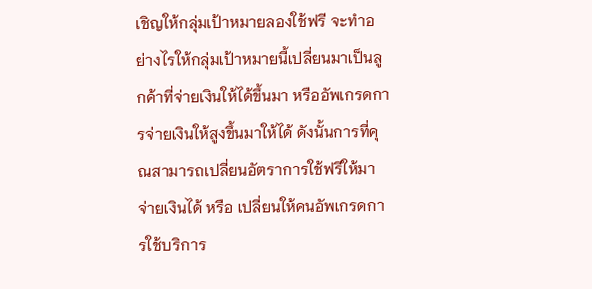เชิญให้กลุ่มเป้าหมายลองใช้ฟรี จะทำอย่างไรให้กลุ่มเป้าหมายนี้เปลี่ยนมาเป็นลูกค้าที่จ่ายเงินให้ได้ขึ้นมา หรืออัพเกรดการจ่ายเงินให้สูงขึ้นมาให้ได้ ดังนั้นการที่คุณสามารถเปลี่ยนอัตราการใช้ฟรีให้มาจ่ายเงินได้ หรือ เปลี่ยนให้คนอัพเกรดการใช้บริการ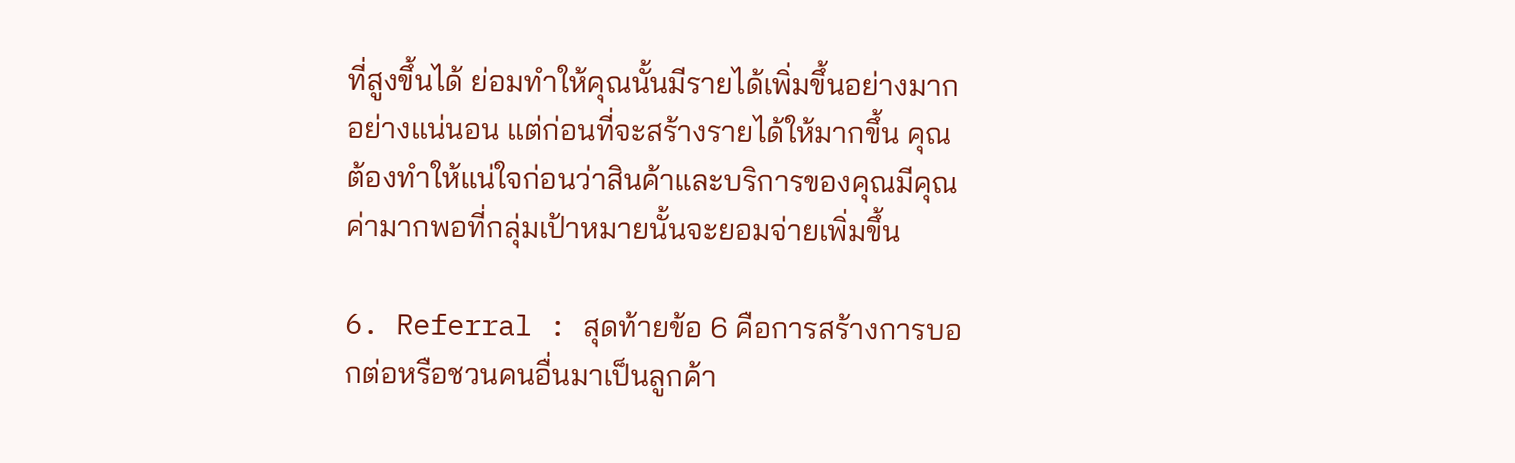ที่สูงขึ้นได้ ย่อมทำให้คุณนั้นมีรายได้เพิ่มขึ้นอย่างมากอย่างแน่นอน แต่ก่อนที่จะสร้างรายได้ให้มากขึ้น คุณต้องทำให้แน่ใจก่อนว่าสินค้าและบริการของคุณมีคุณค่ามากพอที่กลุ่มเป้าหมายนั้นจะยอมจ่ายเพิ่มขึ้น

6. Referral : สุดท้ายข้อ 6 คือการสร้างการบอกต่อหรือชวนคนอื่นมาเป็นลูกค้า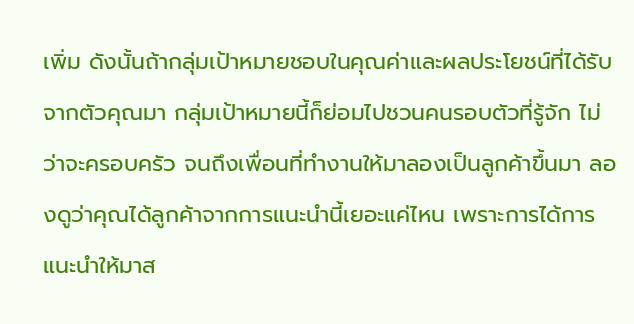เพิ่ม ดังนั้นถ้ากลุ่มเป้าหมายชอบในคุณค่าและผลประโยชน์ที่ได้รับจากตัวคุณมา กลุ่มเป้าหมายนี้ก็ย่อมไปชวนคนรอบตัวที่รู้จัก ไม่ว่าจะครอบครัว จนถึงเพื่อนที่ทำงานให้มาลองเป็นลูกค้าขึ้นมา ลองดูว่าคุณได้ลูกค้าจากการแนะนำนี้เยอะแค่ไหน เพราะการได้การแนะนำให้มาส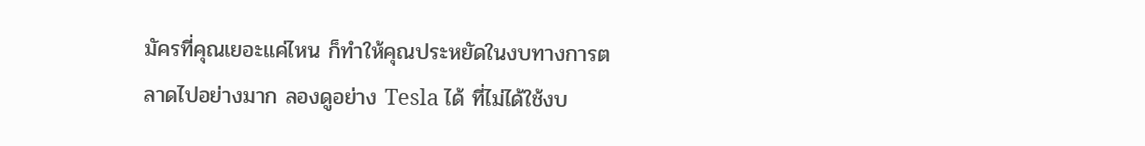มัครที่คุณเยอะแค่ไหน ก็ทำให้คุณประหยัดในงบทางการตลาดไปอย่างมาก ลองดูอย่าง Tesla ได้ ที่ไม่ได้ใช้งบ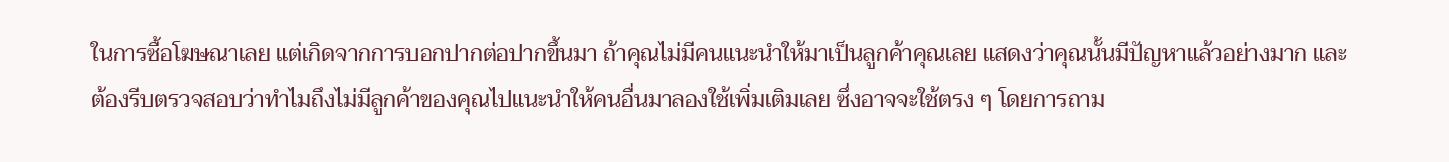ในการซื้อโฆษณาเลย แต่เกิดจากการบอกปากต่อปากขึ้นมา ถ้าคุณไม่มีคนแนะนำให้มาเป็นลูกค้าคุณเลย แสดงว่าคุณนั้นมีปัญหาแล้วอย่างมาก และต้องรีบตรวจสอบว่าทำไมถึงไม่มีลูกค้าของคุณไปแนะนำให้คนอื่นมาลองใช้เพิ่มเติมเลย ซึ่งอาจจะใช้ตรง ๆ โดยการถาม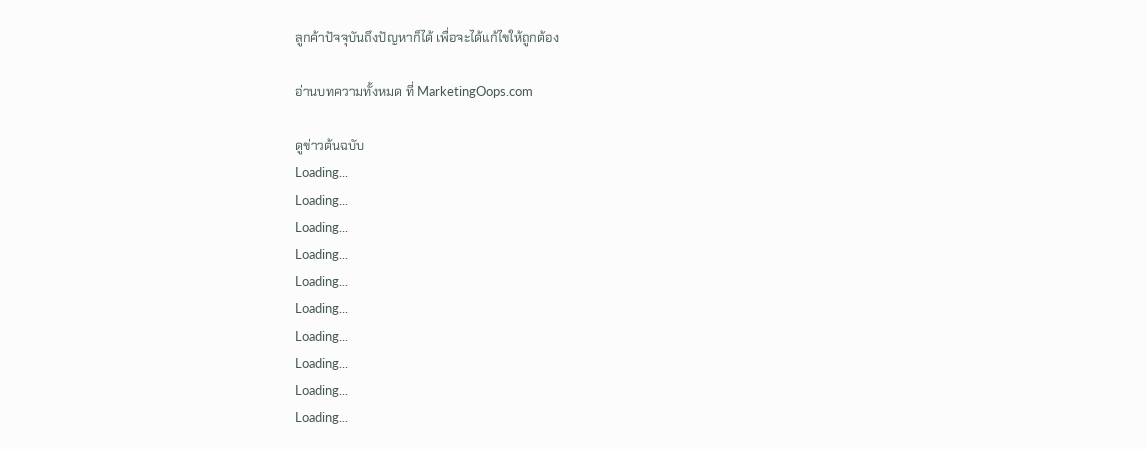ลูกค้าปัจจุบันถึงปัญหาก็ได้ เพื่อจะได้แก้ไขให้ถูกต้อง

อ่านบทความทั้งหมด ที่ MarketingOops.com

ดูข่าวต้นฉบับ
Loading...
Loading...
Loading...
Loading...
Loading...
Loading...
Loading...
Loading...
Loading...
Loading...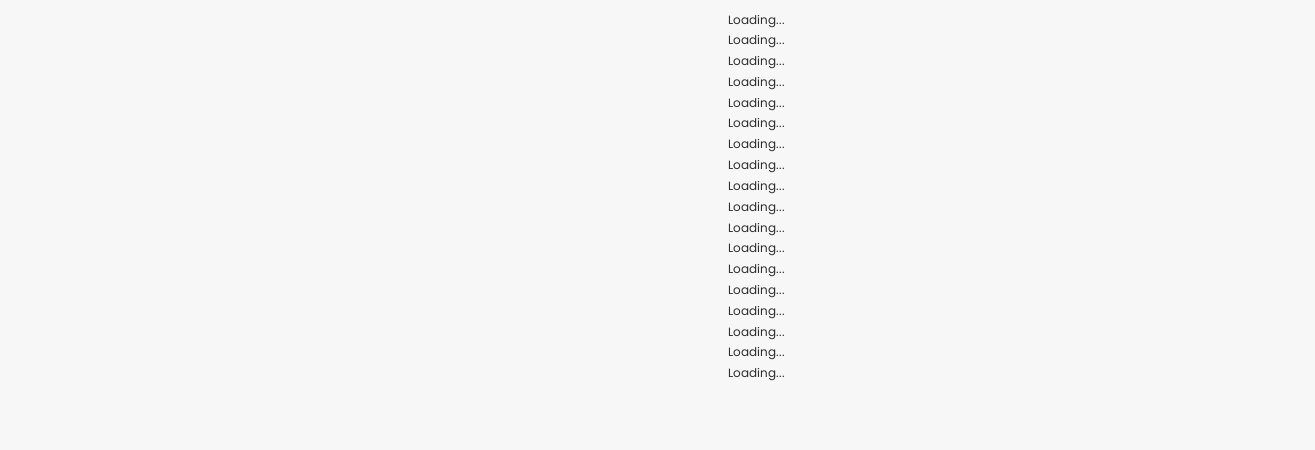Loading...
Loading...
Loading...
Loading...
Loading...
Loading...
Loading...
Loading...
Loading...
Loading...
Loading...
Loading...
Loading...
Loading...
Loading...
Loading...
Loading...
Loading...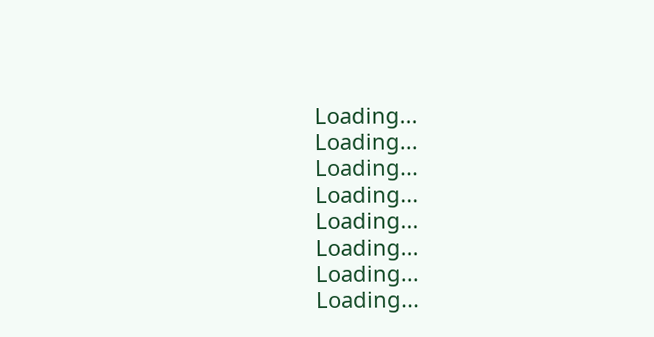Loading...
Loading...
Loading...
Loading...
Loading...
Loading...
Loading...
Loading...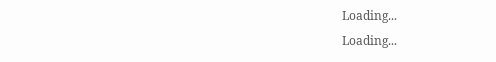Loading...
Loading...